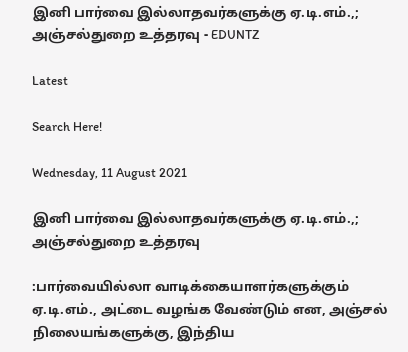இனி பார்வை இல்லாதவர்களுக்கு ஏ.டி.எம்.,; அஞ்சல்துறை உத்தரவு - EDUNTZ

Latest

Search Here!

Wednesday, 11 August 2021

இனி பார்வை இல்லாதவர்களுக்கு ஏ.டி.எம்.,; அஞ்சல்துறை உத்தரவு

:பார்வையில்லா வாடிக்கையாளர்களுக்கும் ஏ.டி.எம்., அட்டை வழங்க வேண்டும் என, அஞ்சல் நிலையங்களுக்கு, இந்திய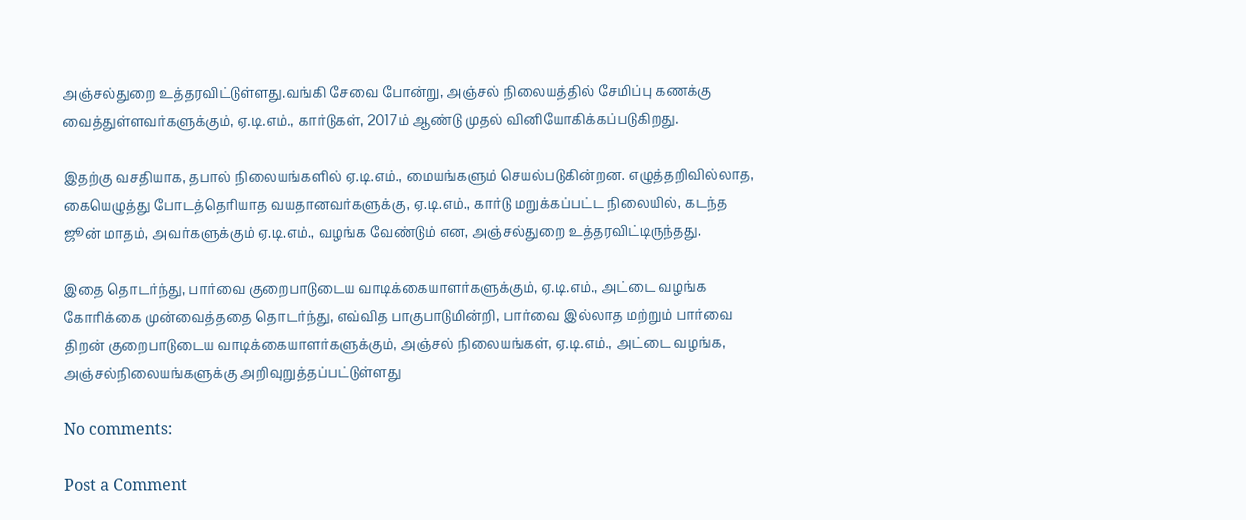அஞ்சல்துறை உத்தரவிட்டுள்ளது.வங்கி சேவை போன்று, அஞ்சல் நிலையத்தில் சேமிப்பு கணக்கு வைத்துள்ளவர்களுக்கும், ஏ.டி.எம்., கார்டுகள், 2017ம் ஆண்டு முதல் வினியோகிக்கப்படுகிறது.

இதற்கு வசதியாக, தபால் நிலையங்களில் ஏ.டி.எம்., மையங்களும் செயல்படுகின்றன. எழுத்தறிவில்லாத, கையெழுத்து போடத்தெரியாத வயதானவர்களுக்கு, ஏ.டி.எம்., கார்டு மறுக்கப்பட்ட நிலையில், கடந்த ஜூன் மாதம், அவர்களுக்கும் ஏ.டி.எம்., வழங்க வேண்டும் என, அஞ்சல்துறை உத்தரவிட்டிருந்தது.

இதை தொடர்ந்து, பார்வை குறைபாடுடைய வாடிக்கையாளர்களுக்கும், ஏ.டி.எம்., அட்டை வழங்க கோரிக்கை முன்வைத்ததை தொடர்ந்து, எவ்வித பாகுபாடுமின்றி, பார்வை இல்லாத மற்றும் பார்வை திறன் குறைபாடுடைய வாடிக்கையாளர்களுக்கும், அஞ்சல் நிலையங்கள், ஏ.டி.எம்., அட்டை வழங்க, அஞ்சல்நிலையங்களுக்கு அறிவுறுத்தப்பட்டுள்ளது

No comments:

Post a Comment